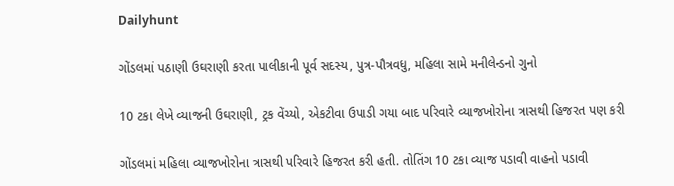Dailyhunt

ગોંડલમાં પઠાણી ઉઘરાણી કરતા પાલીકાની પૂર્વ સદસ્ય, પુત્ર-પૌત્રવધુ, મહિલા સામે મનીલેન્ડનો ગુનો

10 ટકા લેખે વ્યાજની ઉઘરાણી, ટ્રક વેંચ્યો, એકટીવા ઉપાડી ગયા બાદ પરિવારે વ્યાજખોરોના ત્રાસથી હિજરત પણ કરી

ગોંડલમાં મહિલા વ્યાજખોરોના ત્રાસથી પરિવારે હિજરત કરી હતી. તોતિંગ 10 ટકા વ્યાજ પડાવી વાહનો પડાવી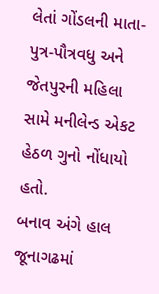લેતાં ગોંડલની માતા-પુત્ર-પૌત્રવધુ અને જેતપુરની મહિલા સામે મનીલેન્ડ એકટ હેઠળ ગુનો નોંધાયો હતો.
બનાવ અંગે હાલ જૂનાગઢમાં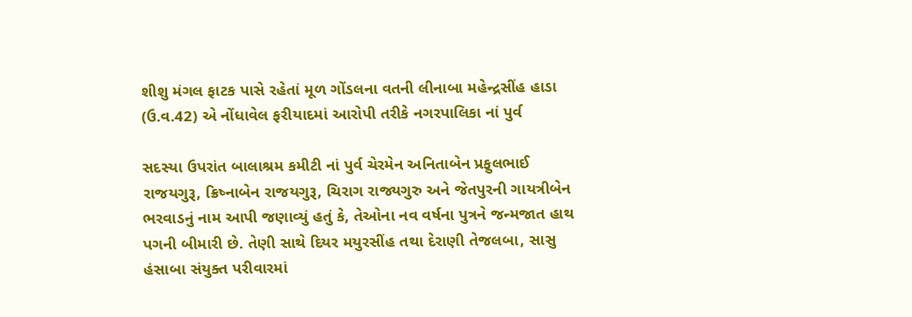શીશુ મંગલ ફાટક પાસે રહેતાં મૂળ ગોંડલના વતની લીનાબા મહેન્દ્રસીંહ હાડા (ઉ.વ.42) એ નોંધાવેલ ફરીયાદમાં આરોપી તરીકે નગરપાલિકા નાં પુર્વ

સદસ્યા ઉપરાંત બાલાશ્રમ કમીટી નાં પુર્વ ચેરમેન અનિતાબેન પ્રફુલભાઈ રાજયગુરૂ, ક્રિષ્નાબેન રાજયગુરૂ, ચિરાગ રાજ્યગુરુ અને જેતપુરની ગાયત્રીબેન ભરવાડનું નામ આપી જણાવ્યું હતું કે, તેઓના નવ વર્ષના પુત્રને જન્મજાત હાથ પગની બીમારી છે. તેણી સાથે દિયર મયુરસીંહ તથા દેરાણી તેજલબા, સાસુ હંસાબા સંયુક્ત પરીવારમાં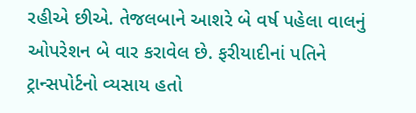રહીએ છીએ. તેજલબાને આશરે બે વર્ષ પહેલા વાલનું ઓપરેશન બે વાર કરાવેલ છે. ફરીયાદીનાં પતિને ટ્રાન્સપોર્ટનો વ્યસાય હતો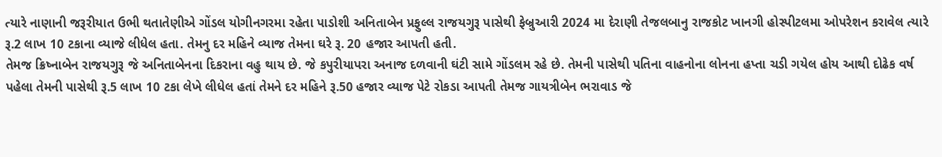ત્યારે નાણાની જરૂરીયાત ઉભી થતાતેણીએ ગોંડલ યોગીનગરમા રહેતા પાડોશી અનિતાબેન પ્રફુલ્લ રાજયગુરૂ પાસેથી ફેબ્રુઆરી 2024 મા દેરાણી તેજલબાનુ રાજકોટ ખાનગી હોસ્પીટલમા ઓપરેશન કરાવેલ ત્યારે રૂ.2 લાખ 10 ટકાના વ્યાજે લીધેલ હતા. તેમનુ દર મહિને વ્યાજ તેમના ઘરે રૂ. 20 હજાર આપતી હતી.
તેમજ ક્રિષ્નાબેન રાજયગુરૂ જે અનિતાબેનના દિકરાના વહુ થાય છે. જે કપુરીયાપરા અનાજ દળવાની ઘંટી સામે ગોંડલમ રહે છે. તેમની પાસેથી પતિના વાહનોના લોનના હપ્તા ચડી ગયેલ હોય આથી દોઢેક વર્ષ પહેલા તેમની પાસેથી રૂ.5 લાખ 10 ટકા લેખે લીધેલ હતાં તેમને દર મહિને રૂ.50 હજાર વ્યાજ પેટે રોકડા આપતી તેમજ ગાયત્રીબેન ભરાવાડ જે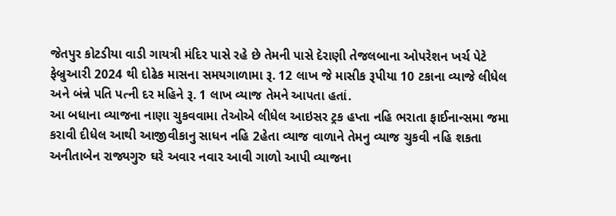જેતપુર કોટડીયા વાડી ગાયત્રી મંદિર પાસે રહે છે તેમની પાસે દેરાણી તેજલબાના ઓપરેશન ખર્ચ પેટે ફેબ્રુઆરી 2024 થી દોઢેક માસના સમયગાળામા રૂ. 12 લાખ જે માસીક રૂપીયા 10 ટકાના વ્યાજે લીધેલ અને બંન્ને પતિ પત્ની દર મહિને રૂ. 1 લાખ વ્યાજ તેમને આપતા હતાં.
આ બધાના વ્યાજના નાણા ચુકવવામા તેઓએ લીધેલ આઇસર ટ્રક હપ્તા નહિ ભરાતા ફાઈનાન્સમા જમા કરાવી દીધેલ આથી આજીવીકાનુ સાધન નહિ 2હેતા વ્યાજ વાળાને તેમનુ વ્યાજ ચુકવી નહિ શકતા અનીતાબેન રાજ્યગુરુ ઘરે અવાર નવાર આવી ગાળો આપી વ્યાજના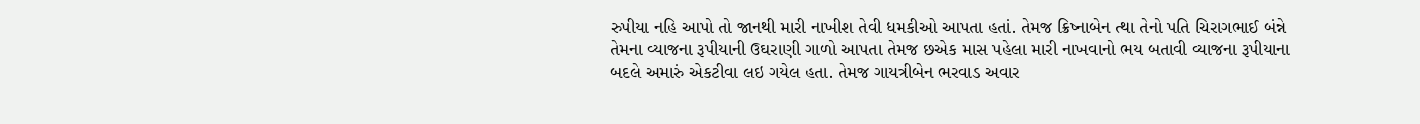રુપીયા નહિ આપો તો જાનથી મારી નાખીશ તેવી ધમકીઓ આપતા હતાં. તેમજ ક્રિષ્નાબેન ત્થા તેનો પતિ ચિરાગભાઈ બંન્ને તેમના વ્યાજના રૂપીયાની ઉઘરાણી ગાળો આપતા તેમજ છએક માસ પહેલા મારી નાખવાનો ભય બતાવી વ્યાજના રૂપીયાના બદલે અમારું એકટીવા લઇ ગયેલ હતા. તેમજ ગાયત્રીબેન ભરવાડ અવાર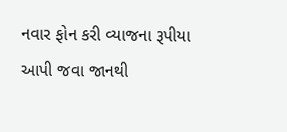નવાર ફોન કરી વ્યાજના રૂપીયા આપી જવા જાનથી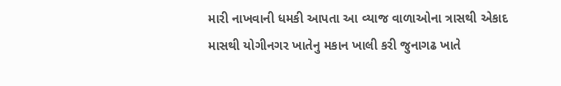મારી નાખવાની ધમકી આપતા આ વ્યાજ વાળાઓના ત્રાસથી એકાદ માસથી યોગીનગર ખાતેનુ મકાન ખાલી કરી જુનાગઢ ખાતે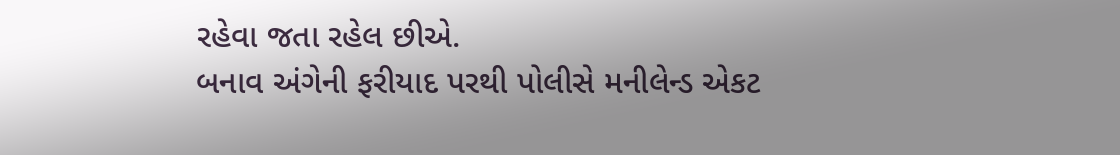રહેવા જતા રહેલ છીએ.
બનાવ અંગેની ફરીયાદ પરથી પોલીસે મનીલેન્ડ એકટ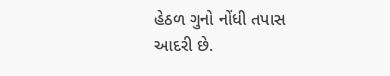હેઠળ ગુનો નોંધી તપાસ આદરી છે.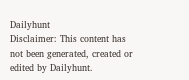Dailyhunt
Disclaimer: This content has not been generated, created or edited by Dailyhunt.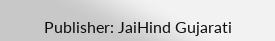Publisher: JaiHind Gujarati